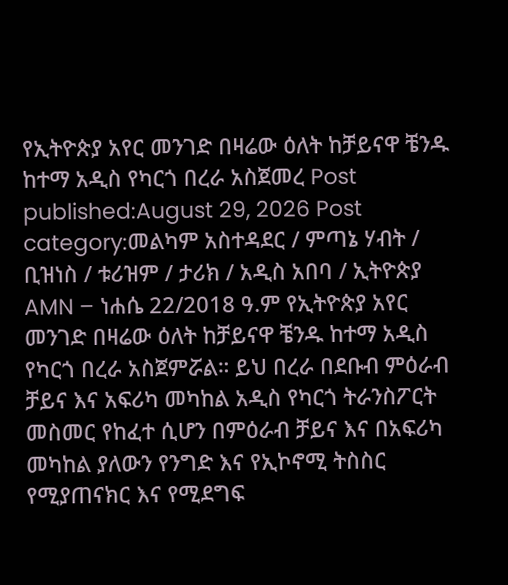የኢትዮጵያ አየር መንገድ በዛሬው ዕለት ከቻይናዋ ቼንዱ ከተማ አዲስ የካርጎ በረራ አስጀመረ Post published:August 29, 2026 Post category:መልካም አስተዳደር / ምጣኔ ሃብት / ቢዝነስ / ቱሪዝም / ታሪክ / አዲስ አበባ / ኢትዮጵያ AMN – ነሐሴ 22/2018 ዓ.ም የኢትዮጵያ አየር መንገድ በዛሬው ዕለት ከቻይናዋ ቼንዱ ከተማ አዲስ የካርጎ በረራ አስጀምሯል። ይህ በረራ በደቡብ ምዕራብ ቻይና እና አፍሪካ መካከል አዲስ የካርጎ ትራንስፖርት መስመር የከፈተ ሲሆን በምዕራብ ቻይና እና በአፍሪካ መካከል ያለውን የንግድ እና የኢኮኖሚ ትስስር የሚያጠናክር እና የሚደግፍ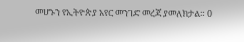መሆኑን የኢትዮጵያ አየር መንገድ መረጃ ያመለክታል። 0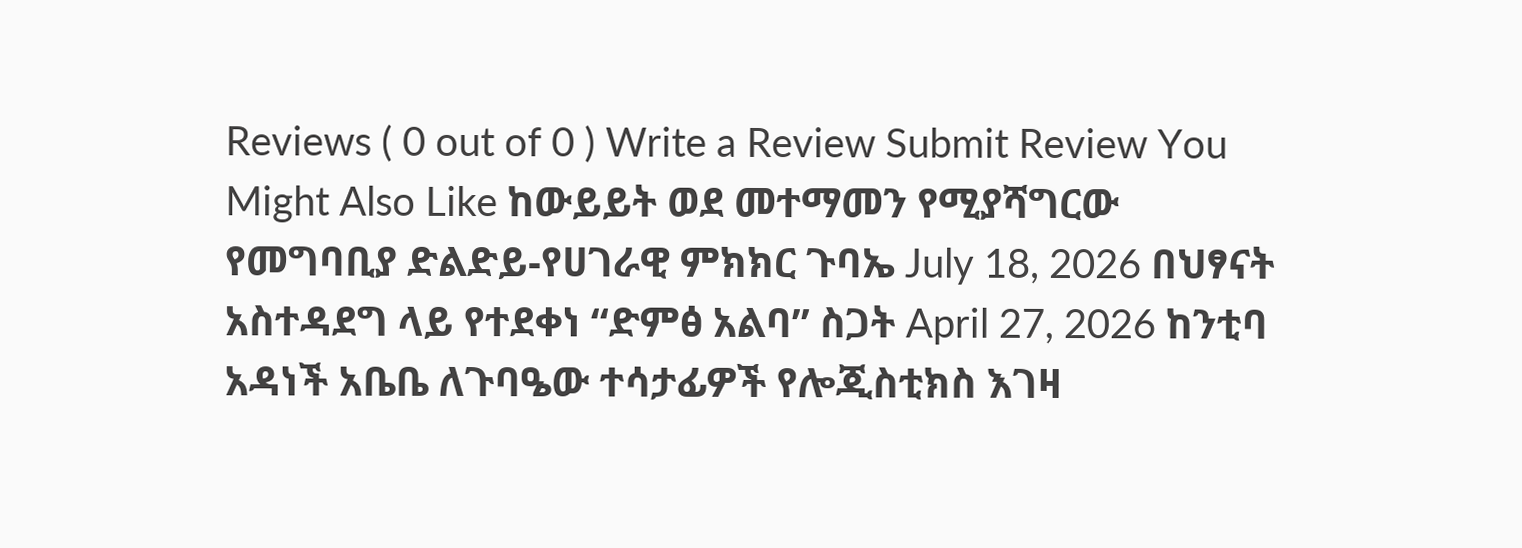Reviews ( 0 out of 0 ) Write a Review Submit Review You Might Also Like ከውይይት ወደ መተማመን የሚያሻግርው የመግባቢያ ድልድይ-የሀገራዊ ምክክር ጉባኤ July 18, 2026 በህፃናት አስተዳደግ ላይ የተደቀነ “ድምፅ አልባ” ስጋት April 27, 2026 ከንቲባ አዳነች አቤቤ ለጉባዔው ተሳታፊዎች የሎጂስቲክስ እገዛ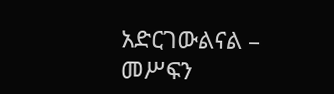አድርገውልናል – መሥፍን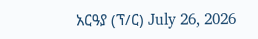አርዓያ (ፕ/ር) July 26, 2026